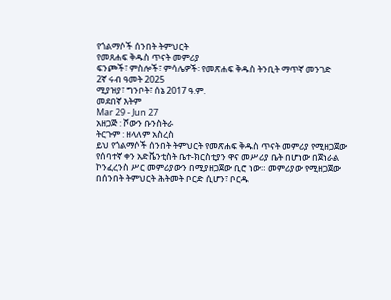የጎልማሶች ሰንበት ትምህርት
የመጸሐፍ ቅዱስ ጥናት መምሪያ
ፍንጮች፣ ምስሎች፣ ምሳሌዎች፡ የመጽሐፍ ቅዱስ ትንቢት ማጥኛ መንገድ
2ኛ ሩብ ዓመት 2025
ሚያዝያ፣ ግንቦት፣ ሰኔ 2017 ዓ.ም.
መደበኛ እትም
Mar 29 - Jun 27
አዘጋጅ : ሾውን ቡንስትራ
ትርጉም : ዘላለም አስረስ
ይህ የጎልማሶች ሰንበት ትምህርት የመጽሐፍ ቅዱስ ጥናት መምሪያ የሚዘጋጀው
የሰባተኛ ቀን አድቬንቲስት ቤተ-ክርስቲያን ዋና መሥሪያ ቤት በሆነው በጀነራል
ኮንፈረንስ ሥር መምሪያውን በሚያዘጋጀው ቢሮ ነው። መምሪያው የሚዘጋጀው
በሰንበት ትምህርት ሕትመት ቦርድ ሲሆን፣ ቦርዱ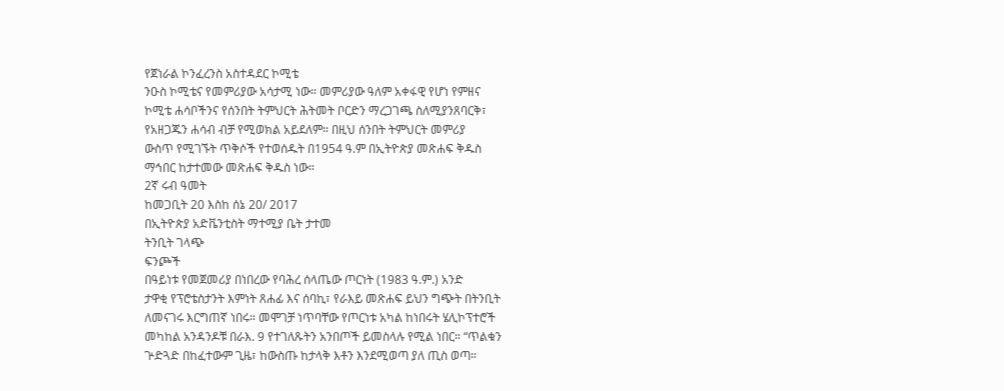የጀነራል ኮንፈረንስ አስተዳደር ኮሚቴ
ንዑስ ኮሚቴና የመምሪያው አሳታሚ ነው። መምሪያው ዓለም አቀፋዊ የሆነ የምዘና
ኮሚቴ ሐሳቦችንና የሰንበት ትምህርት ሕትመት ቦርድን ማረጋገጫ ስለሚያንጸባርቅ፣
የአዘጋጁን ሐሳብ ብቻ የሚወክል አይደለም። በዚህ ሰንበት ትምህርት መምሪያ
ውስጥ የሚገኙት ጥቅሶች የተወሰዱት በ1954 ዓ.ም በኢትዮጵያ መጽሐፍ ቅዱስ
ማኅበር ከታተመው መጽሐፍ ቅዱስ ነው።
2ኛ ሩብ ዓመት
ከመጋቢት 20 እስከ ሰኔ 20/ 2017
በኢትዮጵያ አድቬንቲስት ማተሚያ ቤት ታተመ
ትንቢት ገላጭ
ፍንጮች
በዓይነቱ የመጀመሪያ በነበረው የባሕረ ሰላጤው ጦርነት (1983 ዓ.ም.) አንድ
ታዋቂ የፕሮቴስታንት እምነት ጸሐፊ እና ሰባኪ፣ የራእይ መጽሐፍ ይህን ግጭት በትንቢት
ለመናገሩ እርግጠኛ ነበሩ። መሞገቻ ነጥባቸው የጦርነቱ አካል ከነበሩት ሄሊኮፕተሮች
መካከል አንዳንዶቹ በራእ. 9 የተገለጹትን አንበጦች ይመስላሉ የሚል ነበር። “ጥልቁን
ጕድጓድ በከፈተውም ጊዜ፣ ከውስጡ ከታላቅ እቶን እንደሚወጣ ያለ ጢስ ወጣ።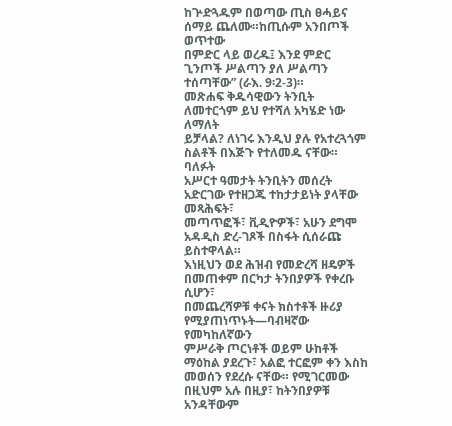ከጕድጓዱም በወጣው ጢስ ፀሓይና ሰማይ ጨለሙ።ከጢሱም አንበጦች ወጥተው
በምድር ላይ ወረዱ፤ እንደ ምድር ጊንጦች ሥልጣን ያለ ሥልጣን ተሰጣቸው” (ራእ. 9፡2-3)።
መጽሐፍ ቅዱሳዊውን ትንቢት ለመተርጎም ይህ የተሻለ አካሄድ ነው ለማለት
ይቻላል? ለነገሩ እንዲህ ያሉ የአተረጓጎም ስልቶች በእጅጉ የተለመዱ ናቸው። ባለፉት
አሥርተ ዓመታት ትንቢትን መሰረት አድርገው የተዘጋጁ ተከታታይነት ያላቸው መጻሕፍት፣
መጣጥፎች፣ ቪዲዮዎች፣ አሁን ደግሞ አዳዲስ ድረ-ገጾች በስፋት ሲሰራጩ ይስተዋላል።
እነዚህን ወደ ሕዝብ የመድረሻ ዘዴዎች በመጠቀም በርካታ ትንበያዎች የቀረቡ ሲሆን፣
በመጨረሻዎቹ ቀናት ክስተቶች ዙሪያ የሚያጠነጥኑት—ባብዛኛው የመካከለኛውን
ምሥራቅ ጦርነቶች ወይም ሁከቶች ማዕከል ያደረጉ፣ አልፎ ተርፎም ቀን እስከ
መወሰን የደረሱ ናቸው። የሚገርመው በዚህም አሉ በዚያ፣ ከትንበያዎቹ አንዳቸውም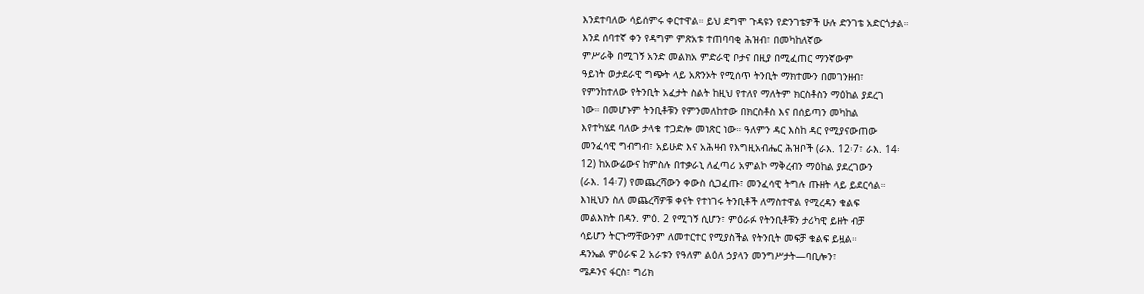እንደተባለው ሳይሰምሩ ቀርተዋል። ይህ ደግሞ ጉዳዩን የድንገቴዎች ሁሉ ድንገቴ አድርጎታል።
እንደ ሰባተኛ ቀን የዳግም ምጽአቱ ተጠባባቂ ሕዝብ፣ በመካከለኛው
ምሥራቅ በሚገኝ አንድ መልክአ ምድራዊ ቦታና በዚያ በሚፈጠር ማንኛውም
ዓይነት ወታደራዊ ግጭት ላይ አጽንኦት የሚሰጥ ትንቢት ማክተሙን በመገንዘብ፣
የምንከተለው የትንቢት አፈታት ስልት ከዚህ የተለየ ማለትም ክርስቶስን ማዕከል ያደረገ
ነው። በመሆኑም ትንቢቶቹን የምንመለከተው በክርስቶስ እና በሰይጣን መካከል
እየተካሄደ ባለው ታላቁ ተጋድሎ መነጽር ነው። ዓለምን ዳር እስከ ዳር የሚያናውጠው
መንፈሳዊ ግብግብ፣ አይሁድ እና አሕዛብ የእግዚአብሔር ሕዝቦች (ራእ. 12፡7፣ ራእ. 14፡
12) ከአውሬውና ከምስሉ በተቃራኒ ለፈጣሪ አምልኮ ማቅረብን ማዕከል ያደረገውን
(ራእ. 14፡7) የመጨረሻውን ቀውስ ሲጋፈጡ፣ መንፈሳዊ ትግሉ ጡዘት ላይ ይደርሳል።
እነዚህን ስለ መጨረሻዎቹ ቀናት የተነገሩ ትንቢቶች ለማስተዋል የሚረዳን ቁልፍ
መልእክት በዳን. ምዕ. 2 የሚገኝ ሲሆን፣ ምዕራፉ የትንቢቶቹን ታሪካዊ ይዘት ብቻ
ሳይሆን ትርጉማቸውንም ለመተርተር የሚያስችል የትንቢት መፍቻ ቁልፍ ይዟል።
ዳንኤል ምዕራፍ 2 አራቱን የዓለም ልዕለ ኃያላን መንግሥታት—ባቢሎን፣
ሜዶንና ፋርስ፣ ግሪክ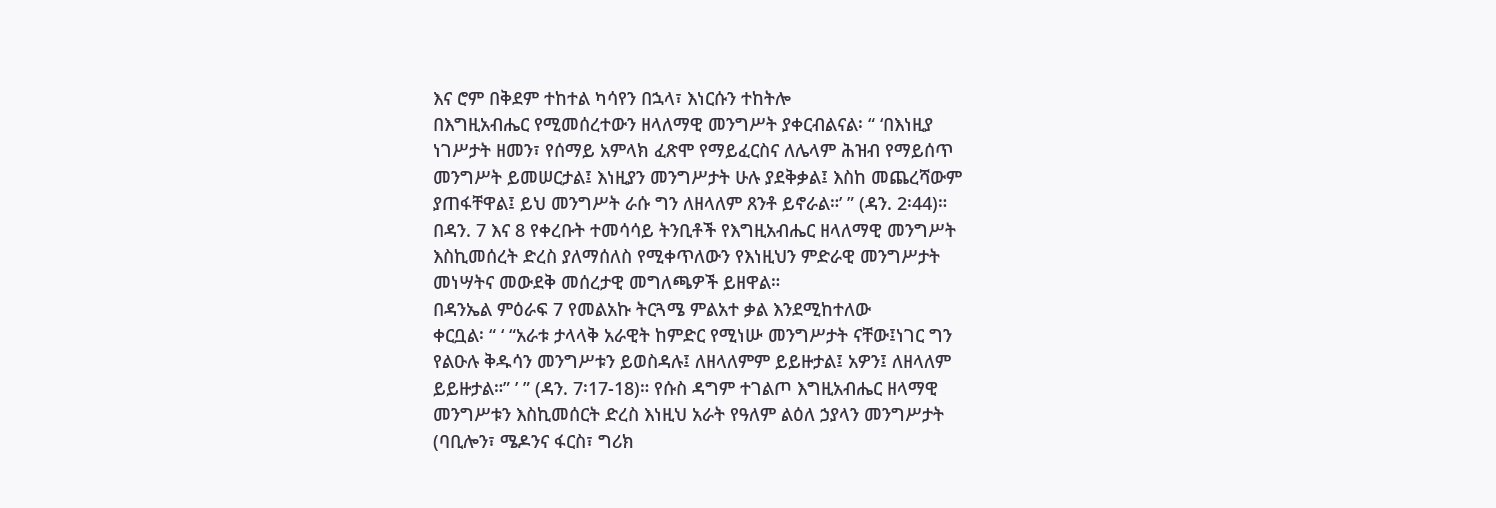እና ሮም በቅደም ተከተል ካሳየን በኋላ፣ እነርሱን ተከትሎ
በእግዚአብሔር የሚመሰረተውን ዘላለማዊ መንግሥት ያቀርብልናል፡ “ ‘በእነዚያ
ነገሥታት ዘመን፣ የሰማይ አምላክ ፈጽሞ የማይፈርስና ለሌላም ሕዝብ የማይሰጥ
መንግሥት ይመሠርታል፤ እነዚያን መንግሥታት ሁሉ ያደቅቃል፤ እስከ መጨረሻውም
ያጠፋቸዋል፤ ይህ መንግሥት ራሱ ግን ለዘላለም ጸንቶ ይኖራል።’ ” (ዳን. 2፡44)።
በዳን. 7 እና 8 የቀረቡት ተመሳሳይ ትንቢቶች የእግዚአብሔር ዘላለማዊ መንግሥት
እስኪመሰረት ድረስ ያለማሰለስ የሚቀጥለውን የእነዚህን ምድራዊ መንግሥታት
መነሣትና መውደቅ መሰረታዊ መግለጫዎች ይዘዋል።
በዳንኤል ምዕራፍ 7 የመልአኩ ትርጓሜ ምልአተ ቃል እንደሚከተለው
ቀርቧል፡ “ ‘ “አራቱ ታላላቅ አራዊት ከምድር የሚነሡ መንግሥታት ናቸው፤ነገር ግን
የልዑሉ ቅዱሳን መንግሥቱን ይወስዳሉ፤ ለዘላለምም ይይዙታል፤ አዎን፤ ለዘላለም
ይይዙታል።” ’ ” (ዳን. 7፡17-18)። የሱስ ዳግም ተገልጦ እግዚአብሔር ዘላማዊ
መንግሥቱን እስኪመሰርት ድረስ እነዚህ አራት የዓለም ልዕለ ኃያላን መንግሥታት
(ባቢሎን፣ ሜዶንና ፋርስ፣ ግሪክ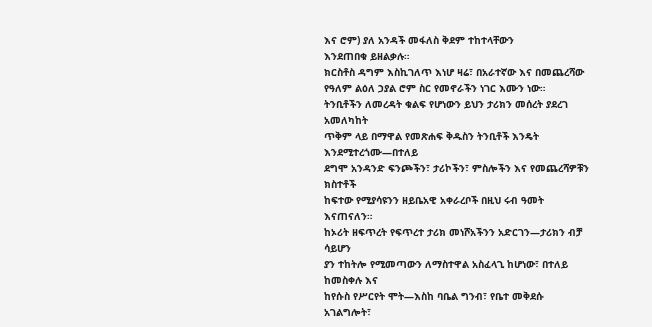እና ሮም) ያለ አንዳች መፋለስ ቅደም ተከተላቸውን
እንደጠበቁ ይዘልቃሉ።
ክርስቶስ ዳግም እስኪገለጥ እነሆ ዛሬ፣ በአራተኛው እና በመጨረሻው
የዓለም ልዕለ ኃያል ሮም ስር የመኖራችን ነገር እሙን ነው።
ትንቢቶችን ለመረዳት ቁልፍ የሆነውን ይህን ታሪክን መሰረት ያደረገ አመለካከት
ጥቅም ላይ በማዋል የመጽሐፍ ቅዱስን ትንቢቶች እንዴት እንደሚተረጎሙ—በተለይ
ደግሞ አንዳንድ ፍንጮችን፣ ታሪኮችን፣ ምስሎችን እና የመጨረሻዎቹን ክስተቶች
ከፍተው የሚያሳዩንን ዘይቤአዊ አቀራረቦች በዚህ ሩብ ዓመት እናጠናለን።
ከኦሪት ዘፍጥረት የፍጥረተ ታሪክ መነሾአችንን አድርገን—ታሪክን ብቻ ሳይሆን
ያን ተከትሎ የሚመጣውን ለማስተዋል አስፈላጊ ከሆነው፣ በተለይ ከመስቀሉ እና
ከየሱስ የሥርየት ሞት—እስከ ባቤል ግንብ፣ የቤተ መቅደሱ አገልግሎት፣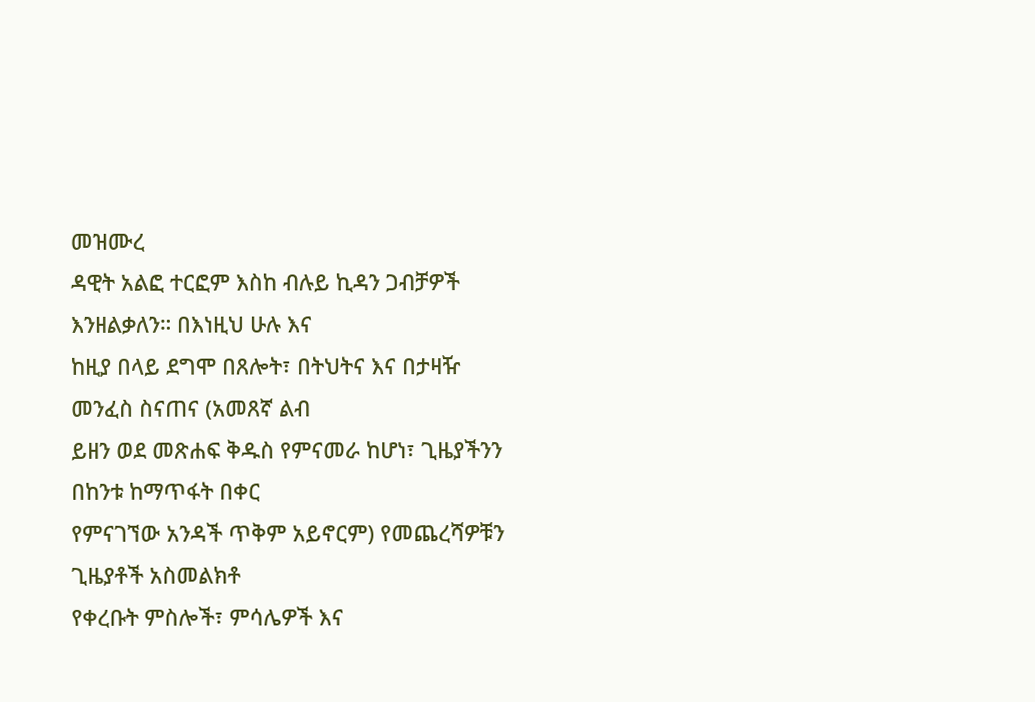መዝሙረ
ዳዊት አልፎ ተርፎም እስከ ብሉይ ኪዳን ጋብቻዎች እንዘልቃለን። በእነዚህ ሁሉ እና
ከዚያ በላይ ደግሞ በጸሎት፣ በትህትና እና በታዛዥ መንፈስ ስናጠና (አመጸኛ ልብ
ይዘን ወደ መጽሐፍ ቅዱስ የምናመራ ከሆነ፣ ጊዜያችንን በከንቱ ከማጥፋት በቀር
የምናገኘው አንዳች ጥቅም አይኖርም) የመጨረሻዎቹን ጊዜያቶች አስመልክቶ
የቀረቡት ምስሎች፣ ምሳሌዎች እና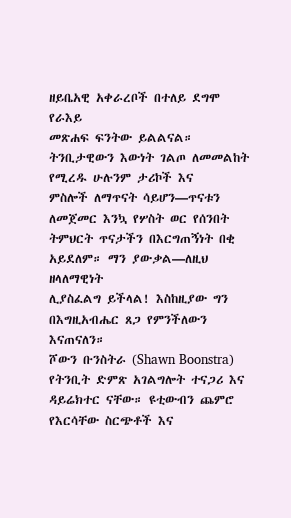ዘይቤአዊ አቀራረቦች በተለይ ደግሞ የራእይ
መጽሐፍ ፍንትው ይልልናል።
ትንቢታዊውን እውነት ገልጦ ለመመልከት የሚረዱ ሁሉንም ታሪኮች እና
ምስሎች ለማጥናት ሳይሆን—ጥናቱን ለመጀመር እንኳ የሦስት ወር የሰንበት
ትምህርት ጥናታችን በእርግጠኝነት በቂ አይደለም። ማን ያውቃል—ለዚህ ዘላለማዊነት
ሊያስፈልግ ይችላል! እስከዚያው ግን በእግዚአብሔር ጸጋ የምንችለውን እናጠናለን።
ሾውን ቡንስትራ (Shawn Boonstra) የትንቢት ድምጽ አገልግሎት ተናጋሪ እና
ዳይሬክተር ናቸው። ዩቲውብን ጨምሮ የእርሳቸው ስርጭቶች እና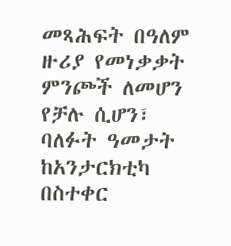መጻሕፍት በዓለም
ዙሪያ የመነቃቃት ምንጮች ለመሆን የቻሉ ሲሆን፣ ባለፉት ዓመታት ከአንታርክቲካ
በስተቀር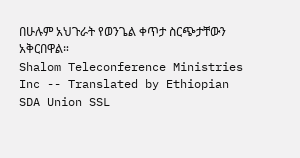በሁሉም አህጉራት የወንጌል ቀጥታ ስርጭታቸውን አቅርበዋል።
Shalom Teleconference Ministries Inc -- Translated by Ethiopian SDA Union SSL